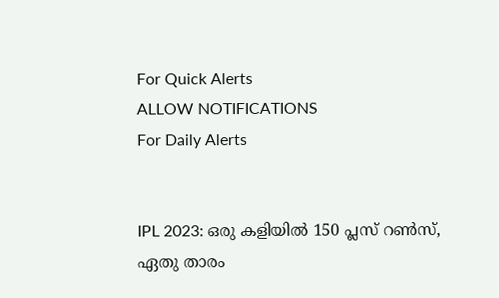For Quick Alerts
ALLOW NOTIFICATIONS
For Daily Alerts


IPL 2023: ഒരു കളിയില്‍ 150 പ്ലസ് റണ്‍സ്, ഏതു താരം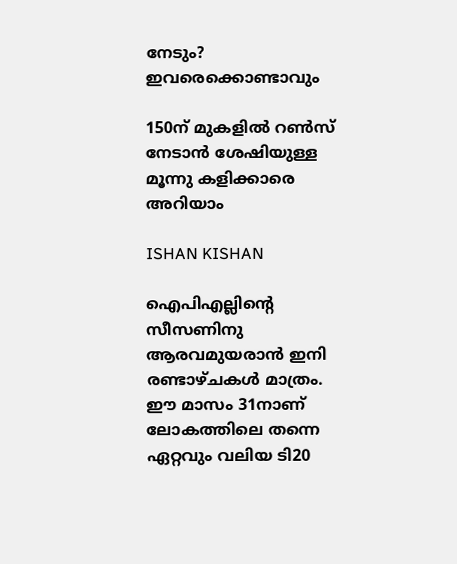നേടും? ഇവരെക്കൊണ്ടാവും

150ന് മുകളില്‍ റണ്‍സ് നേടാന്‍ ശേഷിയുള്ള മൂന്നു കളിക്കാരെ അറിയാം

ISHAN KISHAN

ഐപിഎല്ലിന്റെ സീസണിനു ആരവമുയരാന്‍ ഇനി രണ്ടാഴ്ചകള്‍ മാത്രം. ഈ മാസം 31നാണ് ലോകത്തിലെ തന്നെ ഏറ്റവും വലിയ ടി20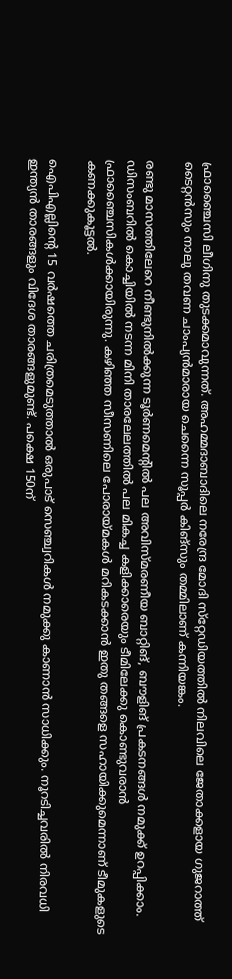ഫ്രാഞ്ചൈസി ലീഗിനു തുടക്കമാവുന്നത്. അഹമ്മദാബാദിലെ നരേന്ദ്ര മോദി സ്‌റ്റേഡിയത്തില്‍ നിലവിലെ ജേതാക്കളായ ഗുജറാത്ത് ടൈറ്റന്‍സും നാലു തവണ ചാംപ്യന്‍മാരായ ചെന്നൈ സൂപ്പര്‍ കിങ്‌സും തമ്മിലാണ് കന്നിയങ്കം.

രണ്ടു മാസത്തിലേറെ നീണ്ടുനില്‍ക്കുന്ന ടൂര്‍ണമെന്റില്‍ പല അവിസ്മരണീയ ബാറ്റിങ്, ബൗളിങ് പ്രകടനങ്ങള്‍ നമുക്ക് ഉറപ്പിക്കാം. ഡിസംബറില്‍ കൊച്ചിയില്‍ നടന്ന മിനി താരലേലത്തില്‍ പല മികച്ച കളിക്കാരെയും ടീമിലേക്കു കൊണ്ടുവരാന്‍ ഫ്രാഞ്ചൈസികള്‍ക്കായിരുന്നു. കഴിഞ്ഞ സീസണിലെ പോരായ്മകള്‍ മറികടക്കാന്‍ ഇതു തങ്ങളെ സഹായിക്കുമെന്നാണ് ടീമുകളുടെ കണക്കുകൂട്ടല്‍.

ഐപിഎല്ലിന്റെ 15 വര്‍ഷത്തെ ചരിത്രമെടുത്താല്‍ ഒരുപാട് സെഞ്ച്വറികള്‍ നമുക്കു കാണാന്‍ സാധിക്കും. നൂറടിച്ചവരില്‍ നിരവധി ഇന്ത്യന്‍ താരങ്ങളും വിദേശ താരങ്ങളുമുണ്ട്. പക്ഷെ 150ന്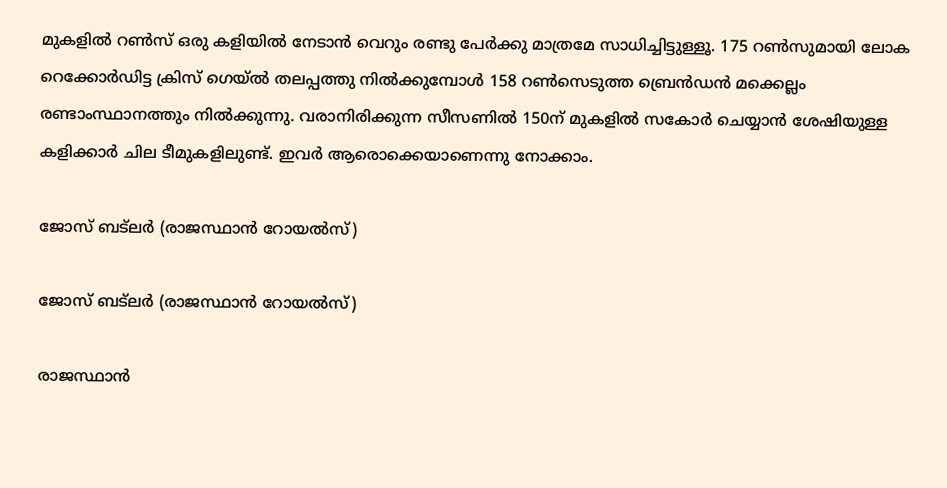മുകളില്‍ റണ്‍സ് ഒരു കളിയില്‍ നേടാന്‍ വെറും രണ്ടു പേര്‍ക്കു മാത്രമേ സാധിച്ചിട്ടുള്ളൂ. 175 റണ്‍സുമായി ലോക റെക്കോര്‍ഡിട്ട ക്രിസ് ഗെയ്ല്‍ തലപ്പത്തു നില്‍ക്കുമ്പോള്‍ 158 റണ്‍സെടുത്ത ബ്രെന്‍ഡന്‍ മക്കെല്ലം രണ്ടാംസ്ഥാനത്തും നില്‍ക്കുന്നു. വരാനിരിക്കുന്ന സീസണില്‍ 150ന് മുകളില്‍ സകോര്‍ ചെയ്യാന്‍ ശേഷിയുള്ള കളിക്കാര്‍ ചില ടീമുകളിലുണ്ട്. ഇവര്‍ ആരൊക്കെയാണെന്നു നോക്കാം.

ജോസ് ബട്‌ലര്‍ (രാജസ്ഥാന്‍ റോയല്‍സ്)

ജോസ് ബട്‌ലര്‍ (രാജസ്ഥാന്‍ റോയല്‍സ്)

രാജസ്ഥാന്‍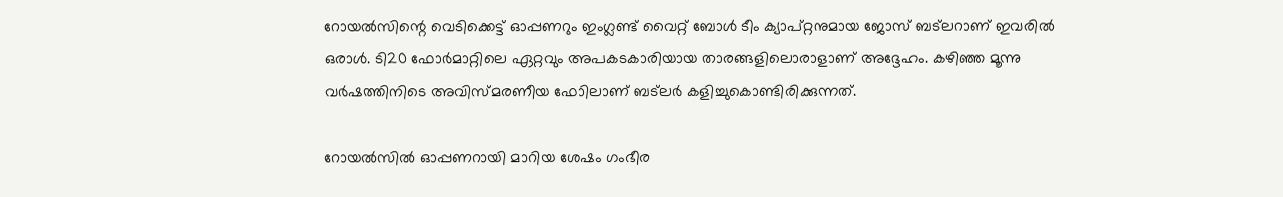റോയല്‍സിന്റെ വെടിക്കെട്ട് ഓപ്പണറും ഇംഗ്ലണ്ട് വൈറ്റ് ബോള്‍ ടീം ക്യാപ്റ്റനുമായ ജോസ് ബട്‌ലറാണ് ഇവരില്‍ ഒരാള്‍. ടി20 ഫോര്‍മാറ്റിലെ ഏറ്റവും അപകടകാരിയായ താരങ്ങളിലൊരാളാണ് അദ്ദേഹം. കഴിഞ്ഞ മൂന്നു വര്‍ഷത്തിനിടെ അവിസ്മരണീയ ഫോിലാണ് ബട്‌ലര്‍ കളിച്ചുകൊണ്ടിരിക്കുന്നത്.

റോയല്‍സില്‍ ഓപ്പണറായി മാറിയ ശേഷം ഗംഭീര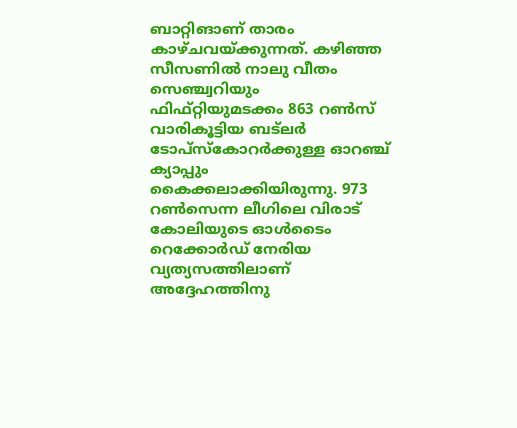ബാറ്റിങാണ് താരം കാഴ്ചവയ്ക്കുന്നത്. കഴിഞ്ഞ സീസണില്‍ നാലു വീതം സെഞ്ച്വറിയും ഫിഫ്റ്റിയുമടക്കം 863 റണ്‍സ് വാരികൂട്ടിയ ബട്‌ലര്‍ ടോപ്‌സ്‌കോറര്‍ക്കുള്ള ഓറഞ്ച് ക്യാപ്പും കൈക്കലാക്കിയിരുന്നു. 973 റണ്‍സെന്ന ലീഗിലെ വിരാട് കോലിയുടെ ഓള്‍ടൈം റെക്കോര്‍ഡ് നേരിയ വ്യത്യസത്തിലാണ് അദ്ദേഹത്തിനു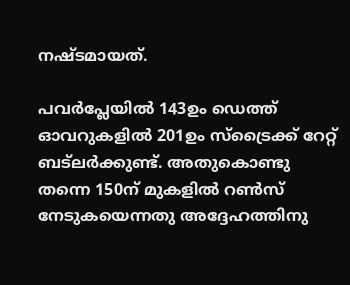നഷ്ടമായത്.

പവര്‍പ്ലേയില്‍ 143ഉം ഡെത്ത് ഓവറുകളില്‍ 201ഉം സ്‌ട്രൈക്ക് റേറ്റ് ബട്‌ലര്‍ക്കുണ്ട്. അതുകൊണ്ടു തന്നെ 150ന് മുകളില്‍ റണ്‍സ് നേടുകയെന്നതു അദ്ദേഹത്തിനു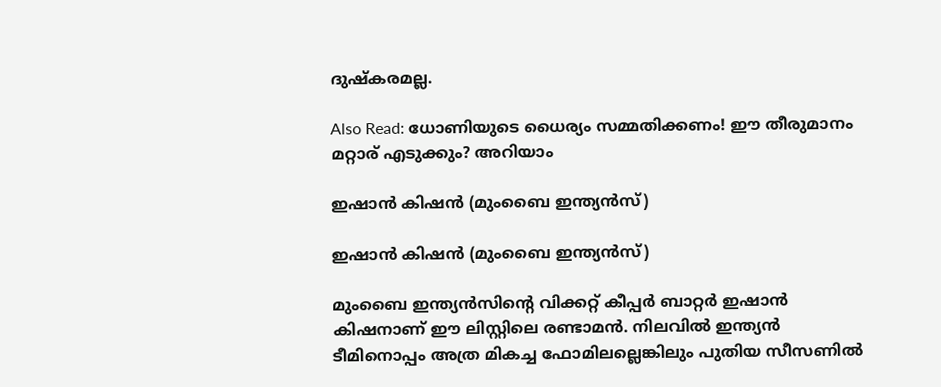ദുഷ്‌കരമല്ല.

Also Read: ധോണിയുടെ ധൈര്യം സമ്മതിക്കണം! ഈ തീരുമാനം മറ്റാര് എടുക്കും? അറിയാം

ഇഷാന്‍ കിഷന്‍ (മുംബൈ ഇന്ത്യന്‍സ്)

ഇഷാന്‍ കിഷന്‍ (മുംബൈ ഇന്ത്യന്‍സ്)

മുംബൈ ഇന്ത്യന്‍സിന്റെ വിക്കറ്റ് കീപ്പര്‍ ബാറ്റര്‍ ഇഷാന്‍ കിഷനാണ് ഈ ലിസ്റ്റിലെ രണ്ടാമന്‍. നിലവില്‍ ഇന്ത്യന്‍ ടീമിനൊപ്പം അത്ര മികച്ച ഫോമിലല്ലെങ്കിലും പുതിയ സീസണില്‍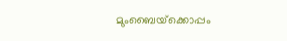മുംബൈയ്‌ക്കൊപ്പം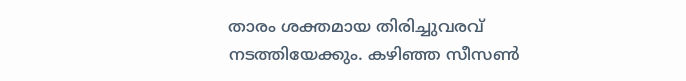താരം ശക്തമായ തിരിച്ചുവരവ് നടത്തിയേക്കും. കഴിഞ്ഞ സീസണ്‍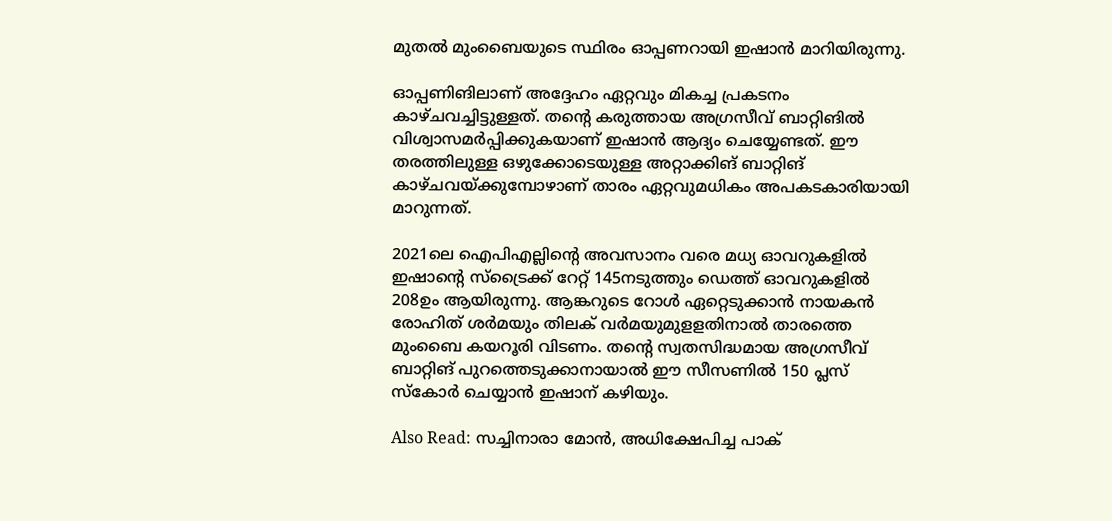മുതല്‍ മുംബൈയുടെ സ്ഥിരം ഓപ്പണറായി ഇഷാന്‍ മാറിയിരുന്നു.

ഓപ്പണിങിലാണ് അദ്ദേഹം ഏറ്റവും മികച്ച പ്രകടനം കാഴ്ചവച്ചിട്ടുള്ളത്. തന്റെ കരുത്തായ അഗ്രസീവ് ബാറ്റിങില്‍ വിശ്വാസമര്‍പ്പിക്കുകയാണ് ഇഷാന്‍ ആദ്യം ചെയ്യേണ്ടത്. ഈ തരത്തിലുള്ള ഒഴുക്കോടെയുള്ള അറ്റാക്കിങ് ബാറ്റിങ് കാഴ്ചവയ്ക്കുമ്പോഴാണ് താരം ഏറ്റവുമധികം അപകടകാരിയായി മാറുന്നത്.

2021ലെ ഐപിഎല്ലിന്റെ അവസാനം വരെ മധ്യ ഓവറുകളില്‍ ഇഷാന്റെ സ്‌ട്രൈക്ക് റേറ്റ് 145നടുത്തും ഡെത്ത് ഓവറുകളില്‍ 208ഉം ആയിരുന്നു. ആങ്കറുടെ റോള്‍ ഏറ്റെടുക്കാന്‍ നായകന്‍ രോഹിത് ശര്‍മയും തിലക് വര്‍മയുമുളളതിനാല്‍ താരത്തെ മുംബൈ കയറൂരി വിടണം. തന്റെ സ്വതസിദ്ധമായ അഗ്രസീവ് ബാറ്റിങ് പുറത്തെടുക്കാനായാല്‍ ഈ സീസണില്‍ 150 പ്ലസ് സ്‌കോര്‍ ചെയ്യാന്‍ ഇഷാന് കഴിയും.

Also Read: സച്ചിനാരാ മോന്‍, അധിക്ഷേപിച്ച പാക്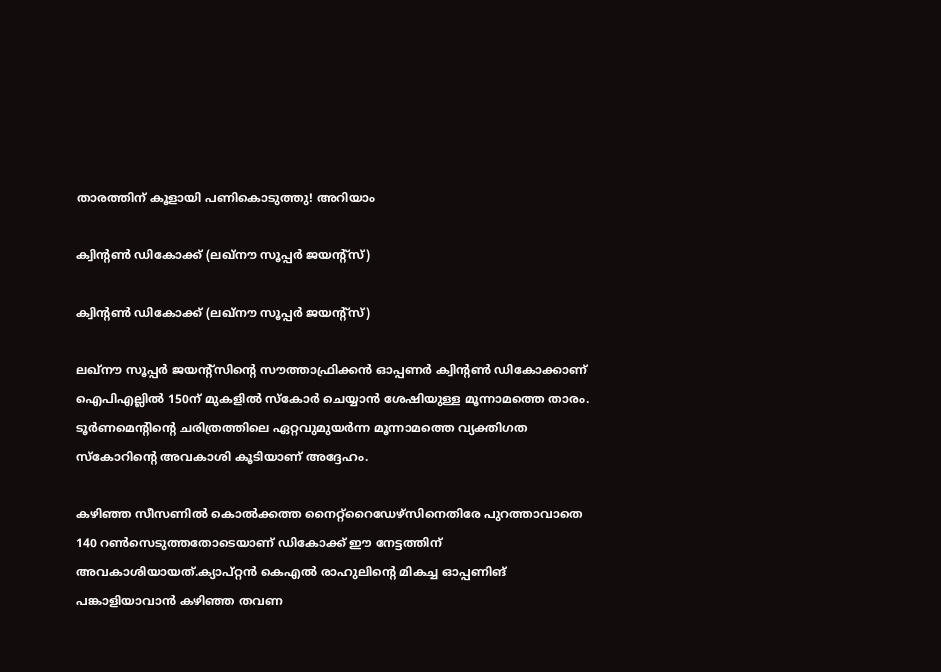താരത്തിന് കൂളായി പണികൊടുത്തു! അറിയാം

ക്വിന്റണ്‍ ഡികോക്ക് (ലഖ്നൗ സൂപ്പര്‍ ജയന്‍റ്സ്)

ക്വിന്റണ്‍ ഡികോക്ക് (ലഖ്നൗ സൂപ്പര്‍ ജയന്‍റ്സ്)

ലഖ്‌നൗ സൂപ്പര്‍ ജയന്റ്‌സിന്റെ സൗത്താഫ്രിക്കന്‍ ഓപ്പണര്‍ ക്വിന്റണ്‍ ഡികോക്കാണ് ഐപിഎല്ലില്‍ 150ന് മുകളില്‍ സ്‌കോര്‍ ചെയ്യാന്‍ ശേഷിയുള്ള മൂന്നാമത്തെ താരം. ടൂര്‍ണമെന്റിന്റെ ചരിത്രത്തിലെ ഏറ്റവുമുയര്‍ന്ന മൂന്നാമത്തെ വ്യക്തിഗത സ്‌കോറിന്റെ അവകാശി കൂടിയാണ് അദ്ദേഹം.

കഴിഞ്ഞ സീസണില്‍ കൊല്‍ക്കത്ത നൈറ്റ്‌റൈഡേഴ്‌സിനെതിരേ പുറത്താവാതെ 140 റണ്‍സെടുത്തതോടെയാണ് ഡികോക്ക് ഈ നേട്ടത്തിന് അവകാശിയായത്.ക്യാപ്റ്റന്‍ കെഎല്‍ രാഹുലിന്റെ മികച്ച ഓപ്പണിങ് പങ്കാളിയാവാന്‍ കഴിഞ്ഞ തവണ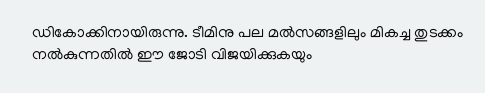ഡികോക്കിനായിരുന്നു. ടീമിനു പല മല്‍സങ്ങളിലും മികച്ച തുടക്കം നല്‍കുന്നതില്‍ ഈ ജോടി വിജയിക്കുകയും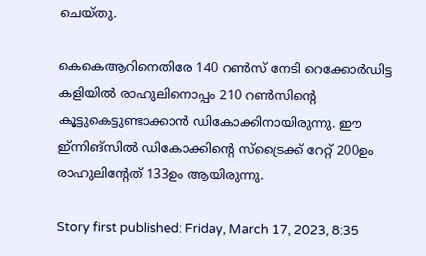ചെയ്തു.

കെകെആറിനെതിരേ 140 റണ്‍സ് നേടി റെക്കോര്‍ഡിട്ട കളിയില്‍ രാഹുലിനൊപ്പം 210 റണ്‍സിന്റെ കൂട്ടുകെട്ടുണ്ടാക്കാന്‍ ഡികോക്കിനായിരുന്നു. ഈ ഇ്ന്നിങ്‌സില്‍ ഡികോക്കിന്റെ സ്‌ട്രൈക്ക് റേറ്റ് 200ഉം രാഹുലിന്റേത് 133ഉം ആയിരുന്നു.

Story first published: Friday, March 17, 2023, 8:35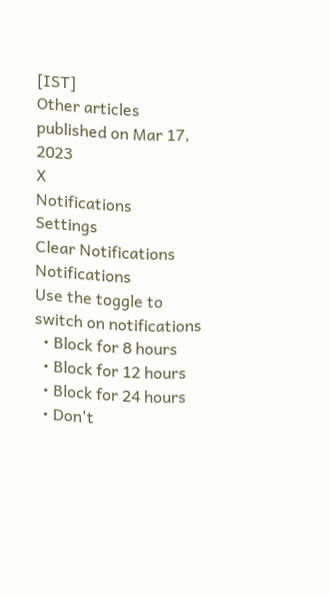[IST]
Other articles published on Mar 17, 2023
X
Notifications
Settings
Clear Notifications
Notifications
Use the toggle to switch on notifications
  • Block for 8 hours
  • Block for 12 hours
  • Block for 24 hours
  • Don't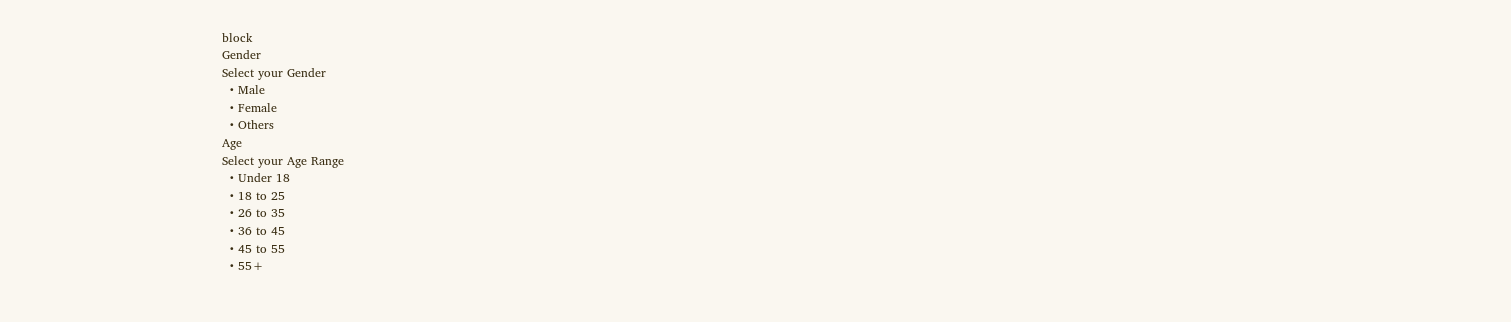block
Gender
Select your Gender
  • Male
  • Female
  • Others
Age
Select your Age Range
  • Under 18
  • 18 to 25
  • 26 to 35
  • 36 to 45
  • 45 to 55
  • 55+